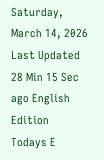Saturday, March 14, 2026 Last Updated 28 Min 15 Sec ago English Edition
Todays E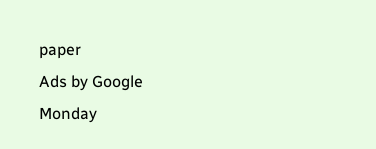paper
Ads by Google
Monday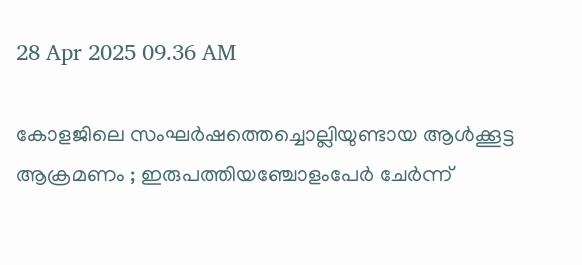28 Apr 2025 09.36 AM

കോളജിലെ സംഘര്‍ഷത്തെച്ചൊല്ലിയുണ്ടായ ആള്‍ക്കൂട്ട ആക്രമണം ; ഇരുപത്തിയഞ്ചോളംപേര്‍ ചേര്‍ന്ന്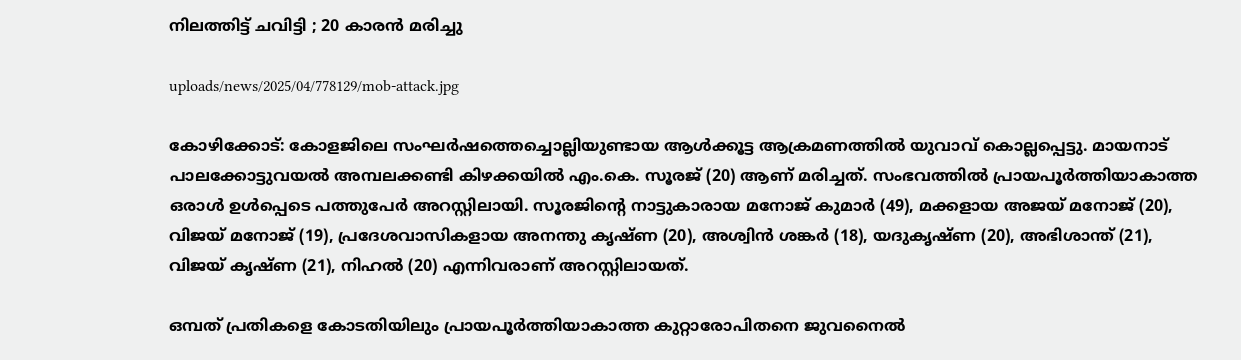നിലത്തിട്ട് ചവിട്ടി ; 20 കാരന്‍ മരിച്ചു

uploads/news/2025/04/778129/mob-attack.jpg

കോഴിക്കോട്: കോളജിലെ സംഘര്‍ഷത്തെച്ചൊല്ലിയുണ്ടായ ആള്‍ക്കൂട്ട ആക്രമണത്തില്‍ യുവാവ് കൊല്ലപ്പെട്ടു. മായനാട് പാലക്കോട്ടുവയല്‍ അമ്പലക്കണ്ടി കിഴക്കയില്‍ എം.കെ. സൂരജ് (20) ആണ് മരിച്ചത്. സംഭവത്തില്‍ പ്രായപൂര്‍ത്തിയാകാത്ത ഒരാള്‍ ഉള്‍പ്പെടെ പത്തുപേര്‍ അറസ്റ്റിലായി. സൂരജിന്റെ നാട്ടുകാരായ മനോജ് കുമാര്‍ (49), മക്കളായ അജയ് മനോജ് (20), വിജയ് മനോജ് (19), പ്രദേശവാസികളായ അനന്തു കൃഷ്ണ (20), അശ്വിന്‍ ശങ്കര്‍ (18), യദുകൃഷ്ണ (20), അഭിശാന്ത് (21), വിജയ് കൃഷ്ണ (21), നിഹല്‍ (20) എന്നിവരാണ് അറസ്റ്റിലായത്.

ഒമ്പത് പ്രതികളെ കോടതിയിലും പ്രായപൂര്‍ത്തിയാകാത്ത കുറ്റാരോപിതനെ ജുവനൈല്‍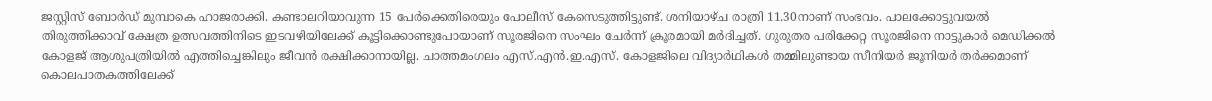ജസ്റ്റിസ് ബോര്‍ഡ് മുമ്പാകെ ഹാജരാക്കി. കണ്ടാലറിയാവുന്ന 15 പേര്‍ക്കെതിരെയും പോലീസ് കേസെടുത്തിട്ടുണ്ട്. ശനിയാഴ്ച രാത്രി 11.30നാണ് സംഭവം. പാലക്കോട്ടുവയല്‍ തിരുത്തിക്കാവ് ക്ഷേത്ര ഉത്സവത്തിനിടെ ഇടവഴിയിലേക്ക് കൂട്ടിക്കൊണ്ടുപോയാണ് സൂരജിനെ സംഘം ചേര്‍ന്ന് ക്രൂരമായി മര്‍ദിച്ചത്. ഗുരുതര പരിക്കേറ്റ സൂരജിനെ നാട്ടുകാര്‍ മെഡിക്കല്‍ കോളജ് ആശുപത്രിയില്‍ എത്തിച്ചെങ്കിലും ജീവന്‍ രക്ഷിക്കാനായില്ല. ചാത്തമംഗലം എസ്.എന്‍.ഇ.എസ്. കോളജിലെ വിദ്യാര്‍ഥികള്‍ തമ്മിലുണ്ടായ സീനിയര്‍ ജൂനിയര്‍ തര്‍ക്കമാണ് കൊലപാതകത്തിലേക്ക്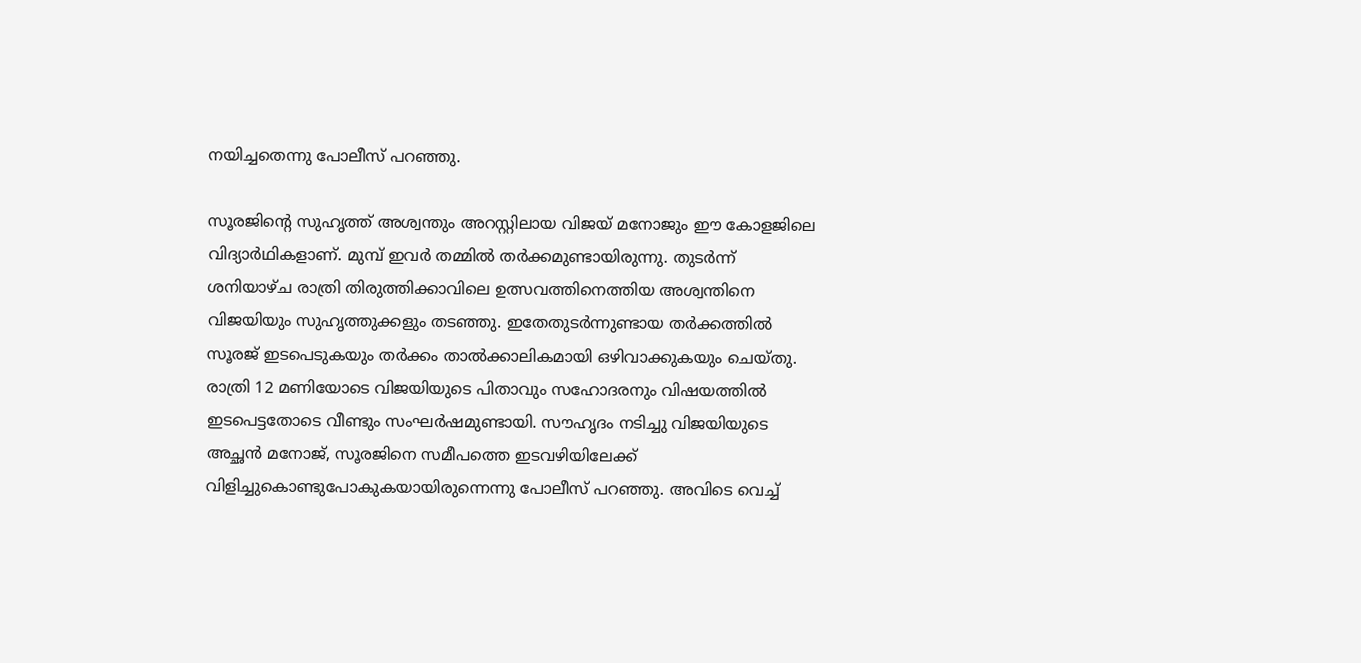നയിച്ചതെന്നു പോലീസ് പറഞ്ഞു.

സൂരജിന്റെ സുഹൃത്ത് അശ്വന്തും അറസ്റ്റിലായ വിജയ് മനോജും ഈ കോളജിലെ വിദ്യാര്‍ഥികളാണ്. മുമ്പ് ഇവര്‍ തമ്മില്‍ തര്‍ക്കമുണ്ടായിരുന്നു. തുടര്‍ന്ന് ശനിയാഴ്ച രാത്രി തിരുത്തിക്കാവിലെ ഉത്സവത്തിനെത്തിയ അശ്വന്തിനെ വിജയിയും സുഹൃത്തുക്കളും തടഞ്ഞു. ഇതേതുടര്‍ന്നുണ്ടായ തര്‍ക്കത്തില്‍ സൂരജ് ഇടപെടുകയും തര്‍ക്കം താല്‍ക്കാലികമായി ഒഴിവാക്കുകയും ചെയ്തു. രാത്രി 12 മണിയോടെ വിജയിയുടെ പിതാവും സഹോദരനും വിഷയത്തില്‍ ഇടപെട്ടതോടെ വീണ്ടും സംഘര്‍ഷമുണ്ടായി. സൗഹൃദം നടിച്ചു വിജയിയുടെ അച്ഛന്‍ മനോജ്, സൂരജിനെ സമീപത്തെ ഇടവഴിയിലേക്ക് വിളിച്ചുകൊണ്ടുപോകുകയായിരുന്നെന്നു പോലീസ് പറഞ്ഞു. അവിടെ വെച്ച്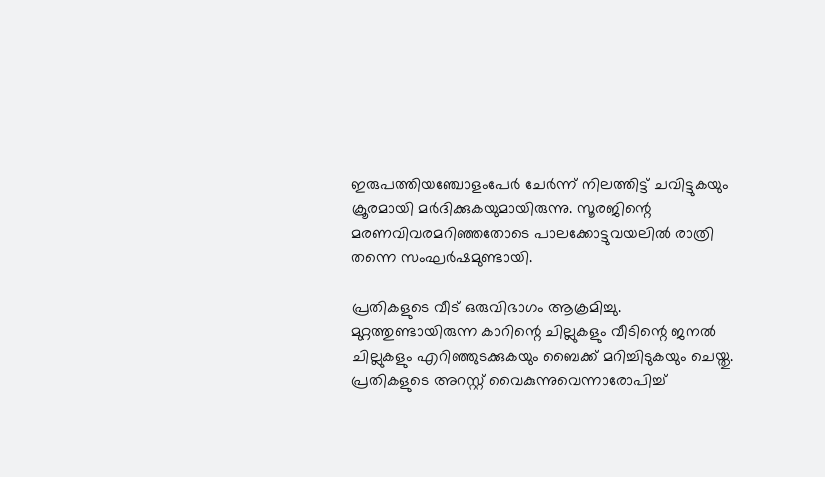ഇരുപത്തിയഞ്ചോളംപേര്‍ ചേര്‍ന്ന് നിലത്തിട്ട് ചവിട്ടുകയും ക്രൂരമായി മര്‍ദിക്കുകയുമായിരുന്നു. സൂരജിന്റെ മരണവിവരമറിഞ്ഞതോടെ പാലക്കോട്ടുവയലില്‍ രാത്രി തന്നെ സംഘര്‍ഷമുണ്ടായി.

പ്രതികളുടെ വീട് ഒരുവിഭാഗം ആക്രമിച്ചു. മുറ്റത്തുണ്ടായിരുന്ന കാറിന്റെ ചില്ലുകളും വീടിന്റെ ജനല്‍ ചില്ലുകളും എറിഞ്ഞുടക്കുകയും ബൈക്ക് മറിച്ചിടുകയും ചെയ്തു. പ്രതികളുടെ അറസ്റ്റ് വൈകുന്നുവെന്നാരോപിച്ച്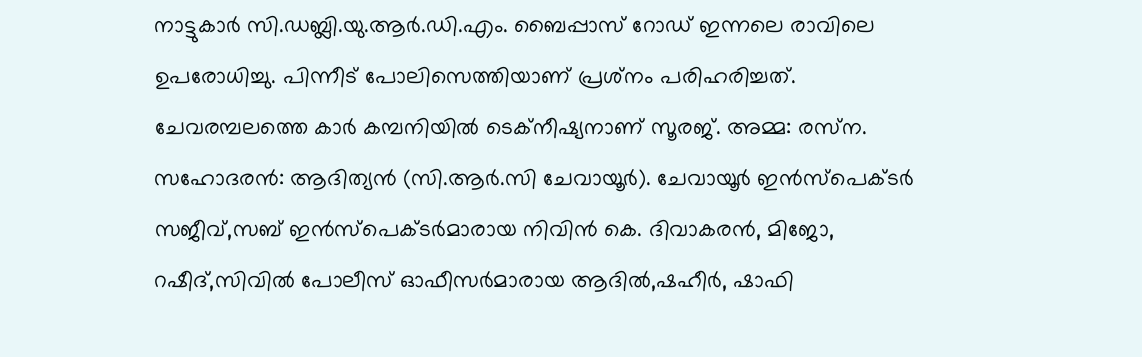നാട്ടുകാര്‍ സി.ഡബ്ലി.യു.ആര്‍.ഡി.എം. ബൈപ്പാസ് റോഡ് ഇന്നലെ രാവിലെ ഉപരോധിച്ചു. പിന്നീട് പോലിസെത്തിയാണ് പ്രശ്‌നം പരിഹരിച്ചത്. ചേവരമ്പലത്തെ കാര്‍ കമ്പനിയില്‍ ടെക്‌നീഷ്യനാണ് സൂരജ്. അമ്മ: രസ്‌ന. സഹോദരന്‍: ആദിത്യന്‍ (സി.ആര്‍.സി ചേവായൂര്‍). ചേവായൂര്‍ ഇന്‍സ്‌പെക്ടര്‍ സജീവ്,സബ് ഇന്‍സ്‌പെക്ടര്‍മാരായ നിവിന്‍ കെ. ദിവാകരന്‍, മിജോ, റഷീദ്,സിവില്‍ പോലീസ് ഓഫീസര്‍മാരായ ആദില്‍,ഷഹീര്‍, ഷാഫി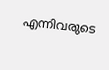എന്നിവരുടെ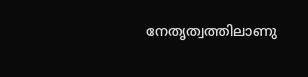നേതൃത്വത്തിലാണു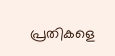പ്രതികളെ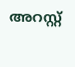അറസ്റ്റ്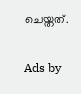ചെയ്തത്.

Ads by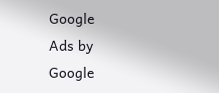Google
Ads by Google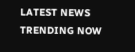LATEST NEWS
TRENDING NOW